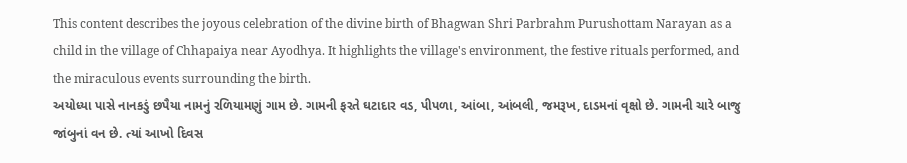This content describes the joyous celebration of the divine birth of Bhagwan Shri Parbrahm Purushottam Narayan as a child in the village of Chhapaiya near Ayodhya. It highlights the village's environment, the festive rituals performed, and the miraculous events surrounding the birth.
અયોધ્યા પાસે નાનકડું છપૈયા નામનું રળિયામણું ગામ છે. ગામની ફરતે ઘટાદાર વડ, પીપળા, આંબા, આંબલી, જમરૂખ, દાડમનાં વૃક્ષો છે. ગામની ચારે બાજુ જાંબુનાં વન છે. ત્યાં આખો દિવસ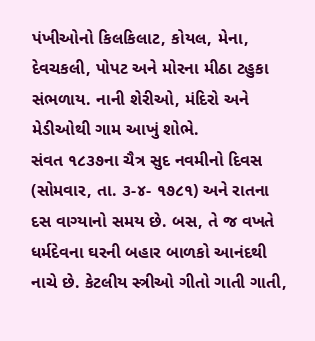પંખીઓનો કિલકિલાટ, કોયલ, મેના, દેવચકલી, પોપટ અને મોરના મીઠા ટહુકા સંભળાય. નાની શેરીઓ, મંદિરો અને મેડીઓથી ગામ આખું શોભે.
સંવત ૧૮૩૭ના ચૈત્ર સુદ નવમીનો દિવસ (સોમવાર, તા. ૩-૪- ૧૭૮૧) અને રાતના દસ વાગ્યાનો સમય છે. બસ, તે જ વખતે ધર્મદેવના ઘરની બહાર બાળકો આનંદથી નાચે છે. કેટલીય સ્ત્રીઓ ગીતો ગાતી ગાતી,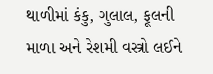થાળીમાં કંકુ, ગુલાલ, ફૂલની માળા અને રેશમી વસ્ત્રો લઈને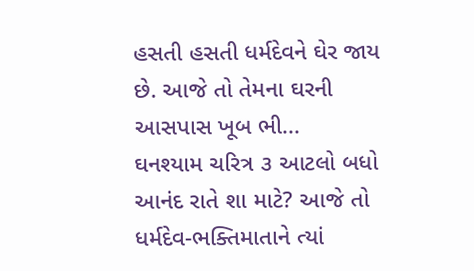હસતી હસતી ધર્મદેવને ઘેર જાય છે. આજે તો તેમના ઘરની આસપાસ ખૂબ ભી...
ઘનશ્યામ ચરિત્ર ૩ આટલો બધો આનંદ રાતે શા માટે? આજે તો ધર્મદેવ-ભક્તિમાતાને ત્યાં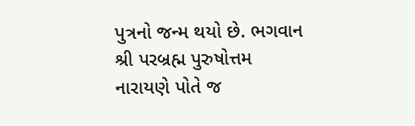પુત્રનો જન્મ થયો છે. ભગવાન શ્રી પરબ્રહ્મ પુરુષોત્તમ નારાયણે પોતે જ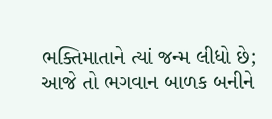ભક્તિમાતાને ત્યાં જન્મ લીધો છે; આજે તો ભગવાન બાળક બનીને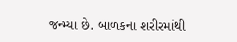જન્મ્યા છે. બાળકના શરીરમાંથી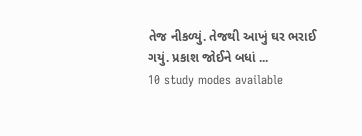તેજ નીકળ્યું. તેજથી આખું ઘર ભરાઈ ગયું. પ્રકાશ જોઈને બધાં ...
10 study modes available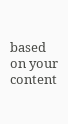based on your content